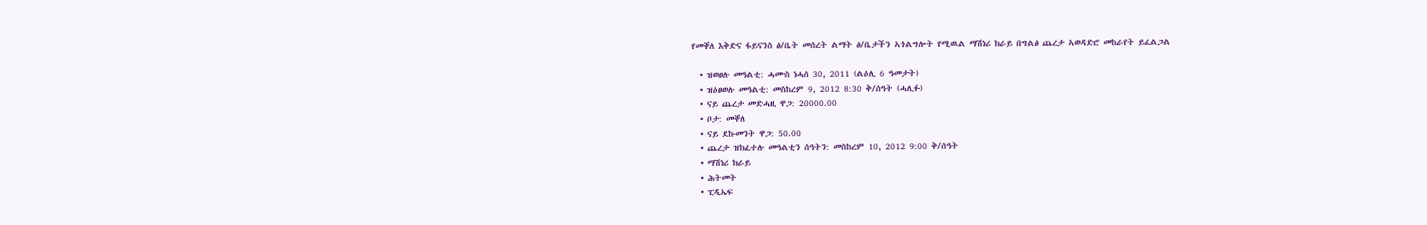የመቐለ እቅድና ፋይናንስ ፅ/ቤት መሰረት ልማት ፅ/ቤታችን ኣጎልግሎት የሚዉል ማሽነሪ ክራይ በግልፅ ጨረታ ኣወዳድሮ መከራየት ይፈልጋል

  • ዝወፀሉ መዓልቲ: ሓሙስ ነሓሰ 30, 2011 (ልዕሊ 6 ዓመታት)
  • ዝዕፀወሉ መዓልቲ: መስከረም 9, 2012 8:30 ቅ/ሰዓት (ሓሊፉ)
  • ናይ ጨረታ መድሓዚ ዋጋ: 20000.00
  • ቦታ: መቐለ
  • ናይ ደኩመንት ዋጋ: 50.00
  • ጨረታ ዝክፈተሉ መዓልቲን ሰዓትን: መስከረም 10, 2012 9:00 ቅ/ሰዓት
  • ማሽነሪ ክራይ
  • ሕትመት
  • ፒዲኤፍ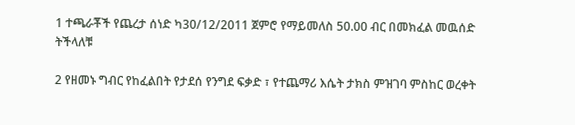1 ተጫራቾች የጨረታ ሰነድ ካ30/12/2011 ጀምሮ የማይመለስ 50.00 ብር በመክፈል መዉሰድ ትችላለቹ

2 የዘመኑ ግብር የከፈልበት የታደሰ የንግደ ፍቃድ ፣ የተጨማሪ እሴት ታክስ ምዝገባ ምስከር ወረቀት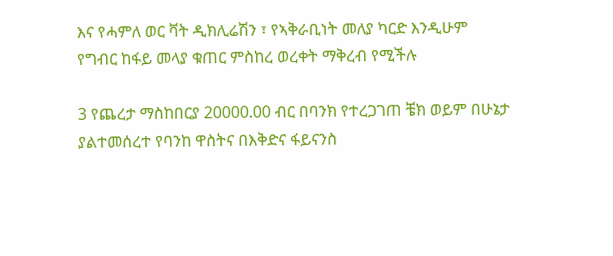እና የሓምለ ወር ቫት ዲክሊሬሽን ፣ የኣቅራቢነት መለያ ካርድ እንዲሁም የግብር ከፋይ መላያ ቁጠር ምስከረ ወረቀት ማቅረብ የሚችሉ

3 የጨረታ ማስከበርያ 20000.00 ብር በባንክ የተረጋገጠ ቼክ ወይም በሁኔታ ያልተመሰረተ የባንከ ዋስትና በእቅድና ፋይናንስ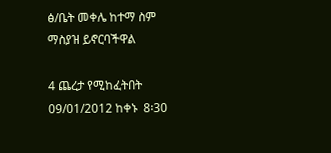ፅ/ቤት መቀሌ ከተማ ስም ማስያዝ ይኖርባችዋል

4 ጨረታ የሚከፈትበት 09/01/2012 ከቀኑ  8፡30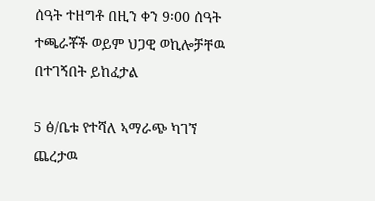ሰዓት ተዘግቶ በዚን ቀን 9፡00 ሰዓት ተጫራቾች ወይም ህጋዊ ወኪሎቻቸዉ በተገኝበት ይከፈታል

5 ፅ/ቤቱ የተሻለ ኣማራጭ ካገኘ ጨረታዉ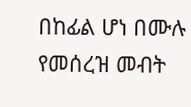በከፊል ሆነ በሙሉ የመሰረዝ መብት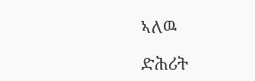ኣለዉ

ድሕሪት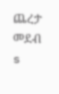ጨረታ መደብ
s